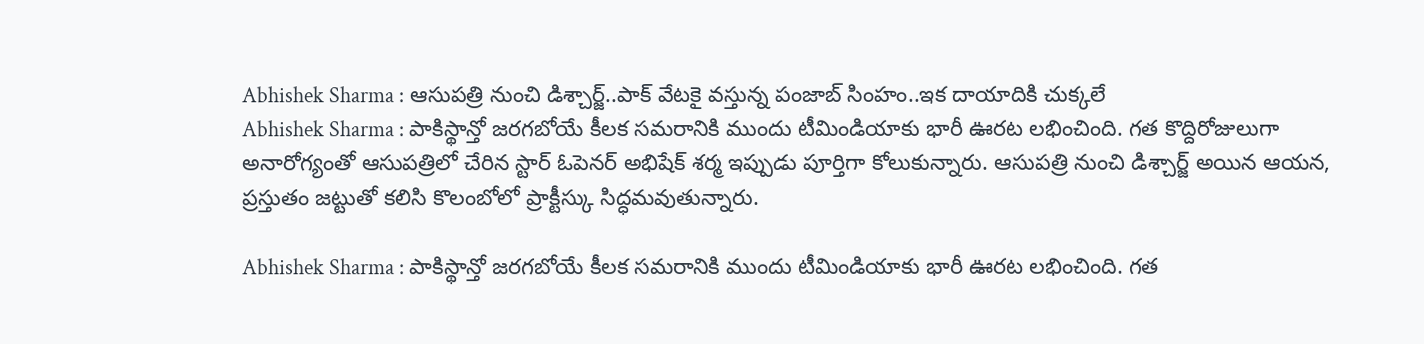Abhishek Sharma : ఆసుపత్రి నుంచి డిశ్చార్జ్..పాక్ వేటకై వస్తున్న పంజాబ్ సింహం..ఇక దాయాదికి చుక్కలే
Abhishek Sharma : పాకిస్థాన్తో జరగబోయే కీలక సమరానికి ముందు టీమిండియాకు భారీ ఊరట లభించింది. గత కొద్దిరోజులుగా అనారోగ్యంతో ఆసుపత్రిలో చేరిన స్టార్ ఓపెనర్ అభిషేక్ శర్మ ఇప్పుడు పూర్తిగా కోలుకున్నారు. ఆసుపత్రి నుంచి డిశ్చార్జ్ అయిన ఆయన, ప్రస్తుతం జట్టుతో కలిసి కొలంబోలో ప్రాక్టీస్కు సిద్ధమవుతున్నారు.

Abhishek Sharma : పాకిస్థాన్తో జరగబోయే కీలక సమరానికి ముందు టీమిండియాకు భారీ ఊరట లభించింది. గత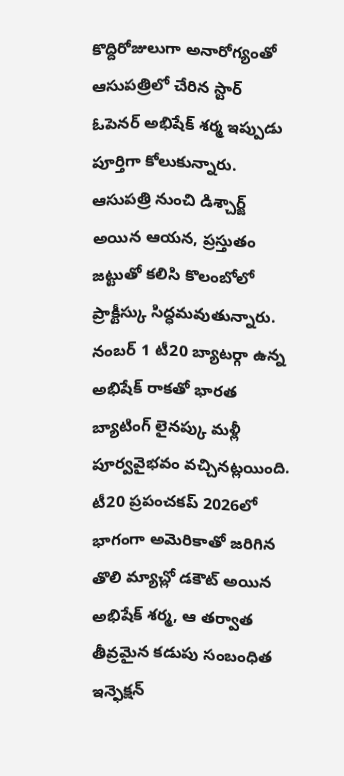కొద్దిరోజులుగా అనారోగ్యంతో ఆసుపత్రిలో చేరిన స్టార్ ఓపెనర్ అభిషేక్ శర్మ ఇప్పుడు పూర్తిగా కోలుకున్నారు. ఆసుపత్రి నుంచి డిశ్చార్జ్ అయిన ఆయన, ప్రస్తుతం జట్టుతో కలిసి కొలంబోలో ప్రాక్టీస్కు సిద్ధమవుతున్నారు. నంబర్ 1 టీ20 బ్యాటర్గా ఉన్న అభిషేక్ రాకతో భారత బ్యాటింగ్ లైనప్కు మళ్లీ పూర్వవైభవం వచ్చినట్లయింది. టీ20 ప్రపంచకప్ 2026లో భాగంగా అమెరికాతో జరిగిన తొలి మ్యాచ్లో డకౌట్ అయిన అభిషేక్ శర్మ, ఆ తర్వాత తీవ్రమైన కడుపు సంబంధిత ఇన్ఫెక్షన్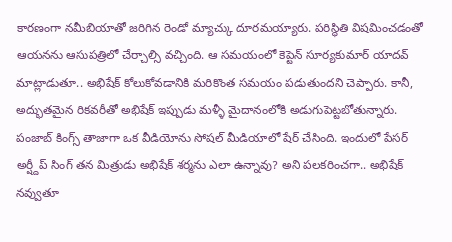కారణంగా నమీబియాతో జరిగిన రెండో మ్యాచ్కు దూరమయ్యారు. పరిస్థితి విషమించడంతో ఆయనను ఆసుపత్రిలో చేర్చాల్సి వచ్చింది. ఆ సమయంలో కెప్టెన్ సూర్యకుమార్ యాదవ్ మాట్లాడుతూ.. అభిషేక్ కోలుకోవడానికి మరికొంత సమయం పడుతుందని చెప్పారు. కానీ, అద్భుతమైన రికవరీతో అభిషేక్ ఇప్పుడు మళ్ళీ మైదానంలోకి అడుగుపెట్టబోతున్నారు.
పంజాబ్ కింగ్స్ తాజాగా ఒక వీడియోను సోషల్ మీడియాలో షేర్ చేసింది. ఇందులో పేసర్ అర్ష్దీప్ సింగ్ తన మిత్రుడు అభిషేక్ శర్మను ఎలా ఉన్నావు? అని పలకరించగా.. అభిషేక్ నవ్వుతూ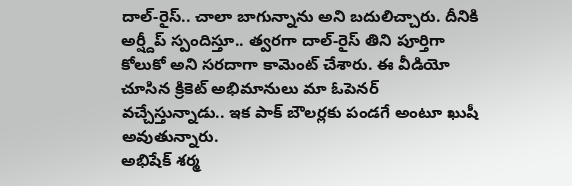దాల్-రైస్.. చాలా బాగున్నాను అని బదులిచ్చారు. దీనికి అర్ష్దీప్ స్పందిస్తూ.. త్వరగా దాల్-రైస్ తిని పూర్తిగా కోలుకో అని సరదాగా కామెంట్ చేశారు. ఈ వీడియో చూసిన క్రికెట్ అభిమానులు మా ఓపెనర్ వచ్చేస్తున్నాడు.. ఇక పాక్ బౌలర్లకు పండగే అంటూ ఖుషీ అవుతున్నారు.
అభిషేక్ శర్మ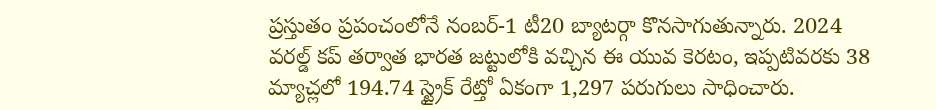ప్రస్తుతం ప్రపంచంలోనే నంబర్-1 టీ20 బ్యాటర్గా కొనసాగుతున్నారు. 2024 వరల్డ్ కప్ తర్వాత భారత జట్టులోకి వచ్చిన ఈ యువ కెరటం, ఇప్పటివరకు 38 మ్యాచ్లలో 194.74 స్ట్రైక్ రేట్తో ఏకంగా 1,297 పరుగులు సాధించారు.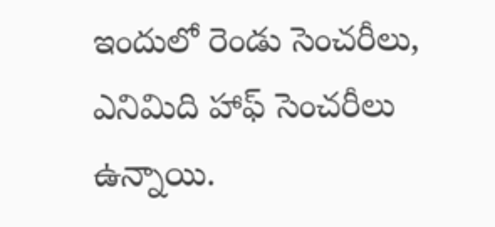ఇందులో రెండు సెంచరీలు, ఎనిమిది హాఫ్ సెంచరీలు ఉన్నాయి.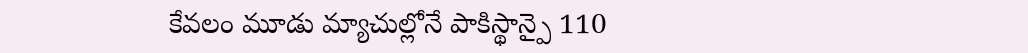కేవలం మూడు మ్యాచుల్లోనే పాకిస్థాన్పై 110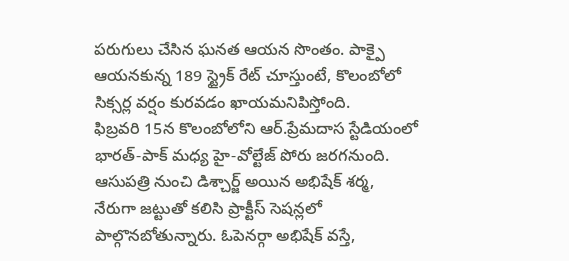పరుగులు చేసిన ఘనత ఆయన సొంతం. పాక్పై ఆయనకున్న 189 స్ట్రైక్ రేట్ చూస్తుంటే, కొలంబోలో సిక్సర్ల వర్షం కురవడం ఖాయమనిపిస్తోంది.
ఫిబ్రవరి 15న కొలంబోలోని ఆర్.ప్రేమదాస స్టేడియంలో భారత్-పాక్ మధ్య హై-వోల్టేజ్ పోరు జరగనుంది. ఆసుపత్రి నుంచి డిశ్చార్జ్ అయిన అభిషేక్ శర్మ, నేరుగా జట్టుతో కలిసి ప్రాక్టీస్ సెషన్లలో పాల్గొనబోతున్నారు. ఓపెనర్గా అభిషేక్ వస్తే,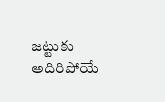జట్టుకు అదిరిపోయే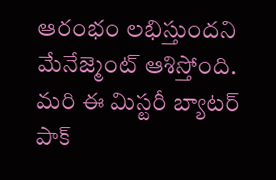ఆరంభం లభిస్తుందని మేనేజ్మెంట్ ఆశిస్తోంది. మరి ఈ మిస్టరీ బ్యాటర్ పాక్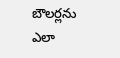బౌలర్లను ఎలా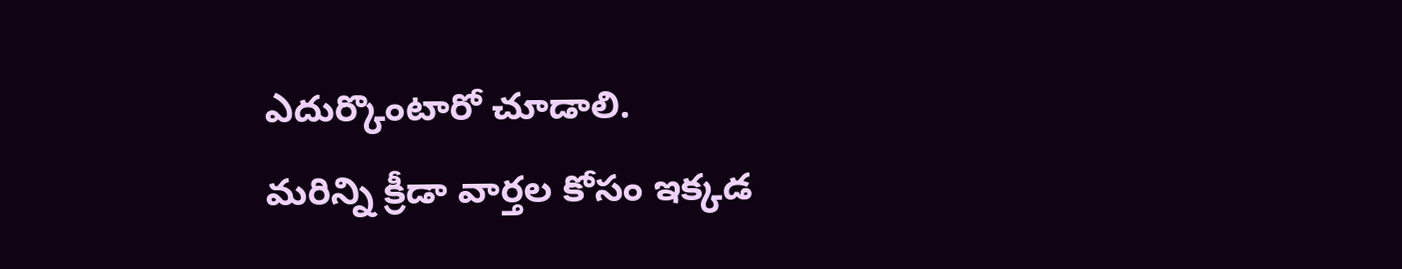ఎదుర్కొంటారో చూడాలి.
మరిన్ని క్రీడా వార్తల కోసం ఇక్కడ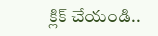క్లిక్ చేయండి..